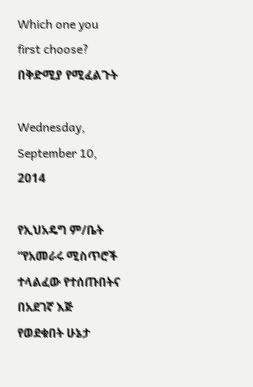Which one you first choose? በቅድሚያ የሚፈልጉት

Wednesday, September 10, 2014

የኢህአዴግ ም/ቤት “የአመራሩ ሚስጥሮች ተላልፈው የተሰጡበትና በአደገኛ እጅ የወደቁበት ሁኔታ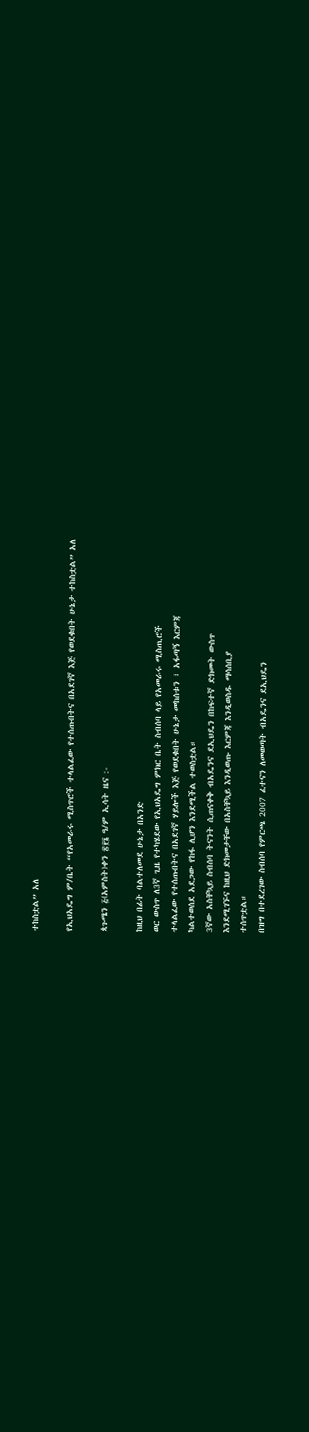ተከስቷል” አለ

የኢህአዴግ ም/ቤት “የአመራሩ ሚስጥሮች ተላልፈው የተሰጡበትና በአደገኛ እጅ የወደቁበት ሁኔታ ተከስቷል” አለ

ጳጉሜን ፭(አምስት)ቀን ፳፻፮ ዓ/ም ኢሳት ዜና :-

ከዚህ በፊት ባልተለመደ ሁኔታ በአንድ
ወር ውስጥ ለ3ኛ ጊዜ የተካሄደው የኢህአዴግ ምክር ቤት ስብሰባ ላይ የአመራሩ ሚስጢሮች
ተላልፈው የተሰጡበትና በአደገኛ ሃይሎች እጅ የወደቁበት ሁኔታ መከሰቱን ፣ አፋጣኝ እርምጃ
ካልተወሰደ አደጋው የከፋ ሊሆን እንደሚችል ተወስቷል።
3ኛው አስቸኳይ ስብሰባ ትናንት ሲጠናቀቅ ብአዴንና ደኢህዴን በከፍተኛ ድክመት ውስጥ
እንደሚገኙና ከዚህ ድክመታቸው በአስቸኳይ እንዲወጡ እርምጃ እንዲወስዱ ማሳሰቢያ
ተሰጥቷል።
በዝግ በተደረገው ስብሰባ የምርጫ 2007 ፈተናን ለመወጣት ብአዴንና ደኢህዴን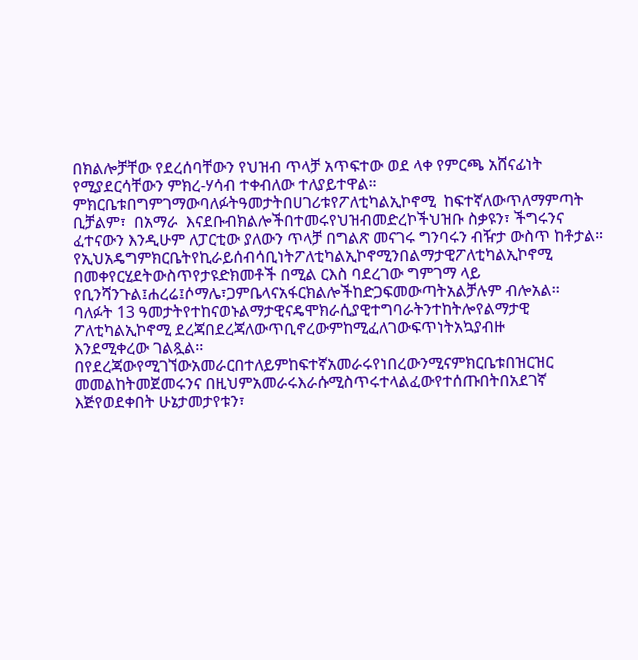በክልሎቻቸው የደረሰባቸውን የህዝብ ጥላቻ አጥፍተው ወደ ላቀ የምርጫ አሸናፊነት
የሚያደርሳቸውን ምክረ-ሃሳብ ተቀብለው ተለያይተዋል።
ምክርቤቱበግምገማውባለፉትዓመታትበሀገሪቱየፖለቲካልኢኮኖሚ  ከፍተኛለውጥለማምጣት
ቢቻልም፣  በአማራ  እናደቡብክልሎችበተመሩየህዝብመድረኮችህዝቡ ስቃዩን፣ ችግሩንና
ፈተናውን እንዲሁም ለፓርቲው ያለውን ጥላቻ በግልጽ መናገሩ ግንባሩን ብዥታ ውስጥ ከቶታል።
የኢህአዴግምክርቤትየኪራይሰብሳቢነትፖለቲካልኢኮኖሚንበልማታዊፖለቲካልኢኮኖሚ
በመቀየርሂደትውስጥየታዩድክመቶች በሚል ርእስ ባደረገው ግምገማ ላይ የቢንሻንጉል፤ሐረሬ፤ሶማሌ፣ጋምቤላናአፋርክልሎችከድጋፍመውጣትአልቻሉም ብሎአል፡፡
ባለፉት 13 ዓመታትየተከናወኑልማታዊናዴሞክራሲያዊተግባራትንተከትሎየልማታዊ
ፖለቲካልኢኮኖሚ ደረጃበደረጃለውጥቢኖረውምከሚፈለገውፍጥነትአኳያብዙ
እንደሚቀረው ገልጿል፡፡
በየደረጃውየሚገኘውአመራርበተለይምከፍተኛአመራሩየነበረውንሚናምክርቤቱበዝርዝር
መመልከትመጀመሩንና በዚህምአመራሩእራሱሚስጥሩተላልፈውየተሰጡበትበአደገኛ
እጅየወደቀበት ሁኔታመታየቱን፣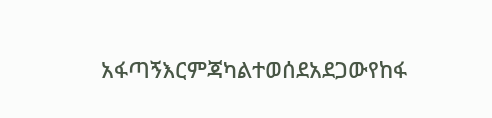አፋጣኝእርምጃካልተወሰደአደጋውየከፋ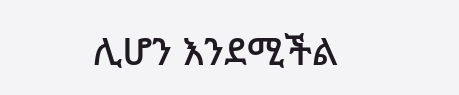ሊሆን እንደሚችል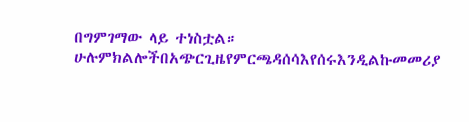በግምገማው ላይ ተነስቷል።
ሁሉምክልሎችበአጭርጊዜየምርጫዳሰሳእየሰሩእንዲልኩመመሪያ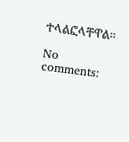ተላልፎላቸዋል።

No comments: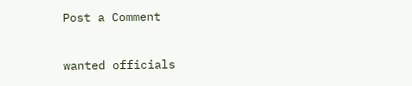Post a Comment

wanted officials